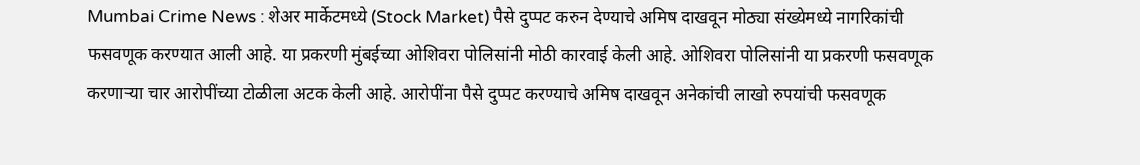Mumbai Crime News : शेअर मार्केटमध्ये (Stock Market) पैसे दुप्पट करुन देण्याचे अमिष दाखवून मोठ्या संख्येमध्ये नागरिकांची फसवणूक करण्यात आली आहे. या प्रकरणी मुंबईच्या ओशिवरा पोलिसांनी मोठी कारवाई केली आहे. ओशिवरा पोलिसांनी या प्रकरणी फसवणूक करणाऱ्या चार आरोपींच्या टोळीला अटक केली आहे. आरोपींना पैसे दुप्पट करण्याचे अमिष दाखवून अनेकांची लाखो रुपयांची फसवणूक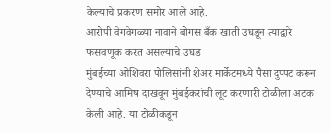केल्याचे प्रकरण समोर आले आहे.
आरोपी वेगवेगळ्या नावाने बोगस बँक खाती उघडून त्याद्वारे फसवणूक करत असल्याचे उघड
मुंबईच्या ओशिवरा पोलिसांनी शेअर मार्केटमध्ये पैसा दुप्पट करून देण्याचे आमिष दाखवून मुंबईकरांची लूट करणारी टोळीला अटक केली आहे. या टोळीकडून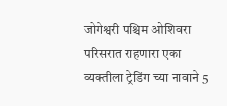जोगेश्वरी पश्चिम ओशिवरा परिसरात राहणारा एका व्यक्तीला ट्रेडिंग च्या नावाने 5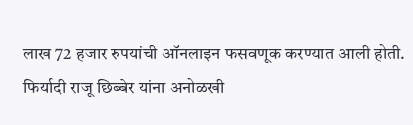लाख 72 हजार रुपयांची ऑनलाइन फसवणूक करण्यात आली होती. फिर्यादी राजू छिब्बेर यांना अनोळखी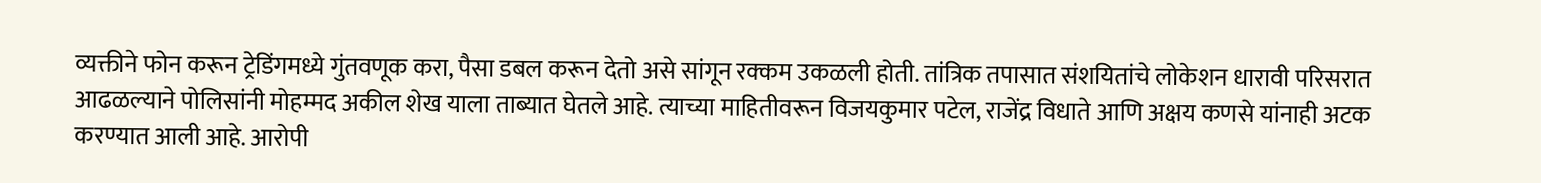व्यक्तीने फोन करून ट्रेडिंगमध्ये गुंतवणूक करा, पैसा डबल करून देतो असे सांगून रक्कम उकळली होती. तांत्रिक तपासात संशयितांचे लोकेशन धारावी परिसरात आढळल्याने पोलिसांनी मोहम्मद अकील शेख याला ताब्यात घेतले आहे. त्याच्या माहितीवरून विजयकुमार पटेल, राजेंद्र विधाते आणि अक्षय कणसे यांनाही अटक करण्यात आली आहे. आरोपी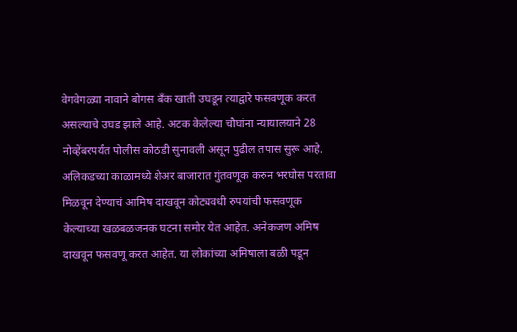वेगवेगळ्या नावाने बोगस बँक खाती उघडून त्याद्वारे फसवणूक करत असल्याचे उघड झाले आहे. अटक केलेल्या चौघांना न्यायालयाने 28 नोव्हेंबरपर्यंत पोलीस कोठडी सुनावली असून पुढील तपास सुरू आहे.
अलिकडच्या काळामध्ये शेअर बाजारात गुंतवणूक करुन भरघोस परतावा मिळवून देण्याचं आमिष दाखवून कोट्यवधी रुपयांची फसवणूक केल्याच्या खळबळजनक घटना समोर येत आहेत. अनेकजण अमिष दाखवून फसवणू करत आहेत. या लोकांच्या अमिषाला बळी पडून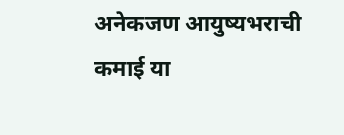अनेकजण आयुष्यभराची कमाई या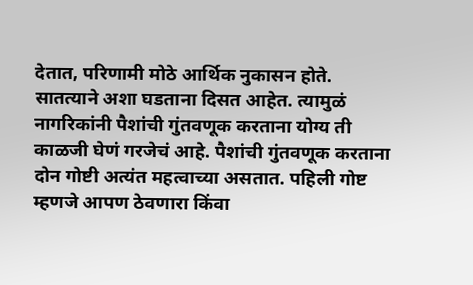देतात, परिणामी मोठे आर्थिक नुकासन होते. सातत्याने अशा घडताना दिसत आहेत. त्यामुळं नागरिकांनी पैशांची गुंतवणूक करताना योग्य ती काळजी घेणं गरजेचं आहे. पैशांची गुंतवणूक करताना दोन गोष्टी अत्यंत महत्वाच्या असतात. पहिली गोष्ट म्हणजे आपण ठेवणारा किंवा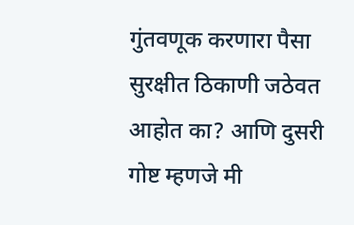गुंतवणूक करणारा पैसा सुरक्षीत ठिकाणी जठेवत आहोत का? आणि दुसरी गोष्ट म्हणजे मी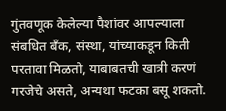गुंतवणूक केलेल्या पैशांवर आपल्याला संबधित बँक, संस्था, यांच्याकडून किती परतावा मिळतो, याबाबतची खात्री करणं गरजेचे असते, अन्यथा फटका बसू शकतो.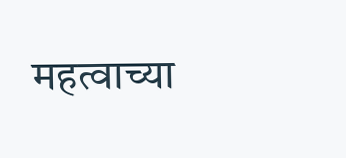महत्वाच्या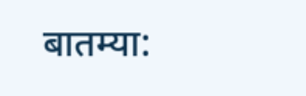बातम्या: